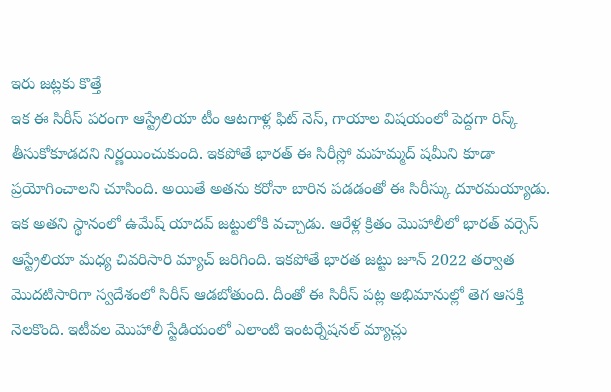ఇరు జట్లకు కొత్తే
ఇక ఈ సిరీస్ పరంగా ఆస్ట్రేలియా టీం ఆటగాళ్ల ఫిట్ నెస్, గాయాల విషయంలో పెద్దగా రిస్క్ తీసుకోకూడదని నిర్ణయించుకుంది. ఇకపోతే భారత్ ఈ సిరీస్లో మహమ్మద్ షమీని కూడా ప్రయోగించాలని చూసింది. అయితే అతను కరోనా బారిన పడడంతో ఈ సిరీస్కు దూరమయ్యాడు. ఇక అతని స్థానంలో ఉమేష్ యాదవ్ జట్టులోకి వచ్చాడు. ఆరేళ్ల క్రితం మొహాలీలో భారత్ వర్సెస్ ఆస్ట్రేలియా మధ్య చివరిసారి మ్యాచ్ జరిగింది. ఇకపోతే భారత జట్టు జూన్ 2022 తర్వాత మొదటిసారిగా స్వదేశంలో సిరీస్ ఆడబోతుంది. దీంతో ఈ సిరీస్ పట్ల అభిమానుల్లో తెగ ఆసక్తి నెలకొంది. ఇటీవల మొహాలీ స్టేడియంలో ఎలాంటి ఇంటర్నేషనల్ మ్యాచ్లు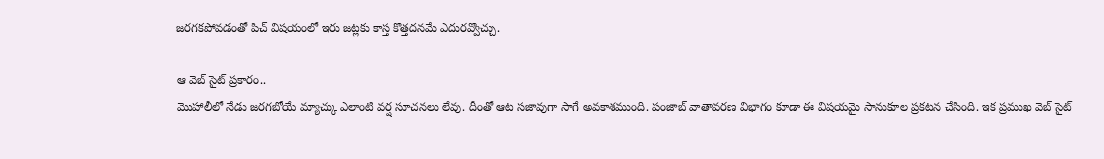జరగకపోవడంతో పిచ్ విషయంలో ఇరు జట్లకు కాస్త కొత్తదనమే ఎదురవ్వొచ్చు.

ఆ వెబ్ సైట్ ప్రకారం..
మొహాలీలో నేడు జరగబోయే మ్యాచ్కు ఎలాంటి వర్ష సూచనలు లేవు. దీంతో ఆట సజావుగా సాగే అవకాశముంది. పంజాబ్ వాతావరణ విభాగం కూడా ఈ విషయమై సానుకూల ప్రకటన చేసింది. ఇక ప్రముఖ వెబ్ సైట్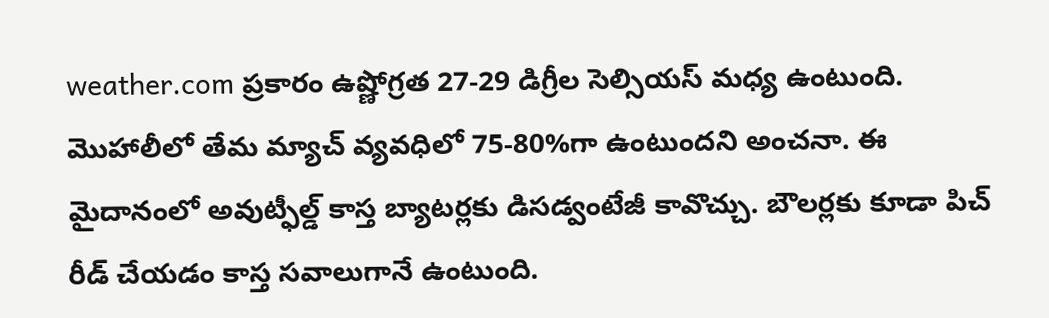weather.com ప్రకారం ఉష్ణోగ్రత 27-29 డిగ్రీల సెల్సియస్ మధ్య ఉంటుంది. మొహాలీలో తేమ మ్యాచ్ వ్యవధిలో 75-80%గా ఉంటుందని అంచనా. ఈ మైదానంలో అవుట్ఫీల్డ్ కాస్త బ్యాటర్లకు డిసడ్వంటేజీ కావొచ్చు. బౌలర్లకు కూడా పిచ్ రీడ్ చేయడం కాస్త సవాలుగానే ఉంటుంది.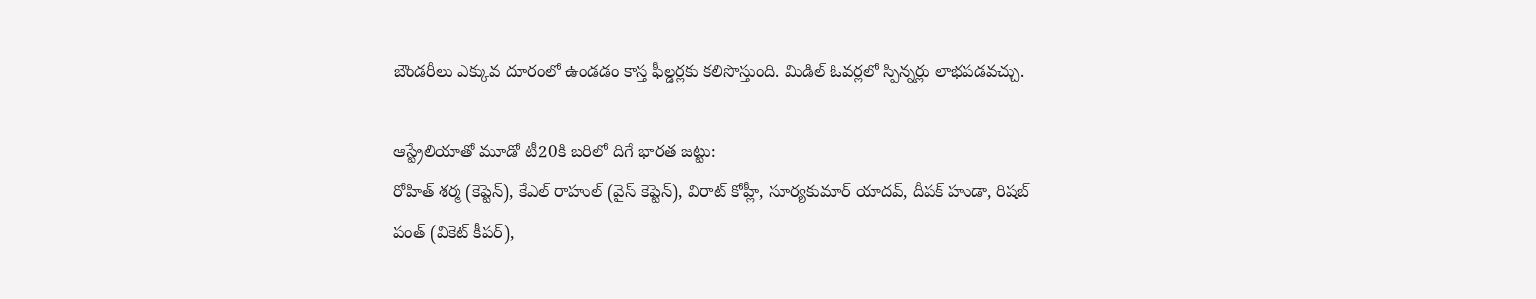బౌండరీలు ఎక్కువ దూరంలో ఉండడం కాస్త ఫీల్డర్లకు కలిసొస్తుంది. మిడిల్ ఓవర్లలో స్పిన్నర్లు లాభపడవచ్చు.

ఆస్ట్రేలియాతో మూడో టీ20కి బరిలో దిగే భారత జట్టు:
రోహిత్ శర్మ (కెప్టెన్), కేఎల్ రాహుల్ (వైస్ కెప్టెన్), విరాట్ కోహ్లీ, సూర్యకుమార్ యాదవ్, దీపక్ హుడా, రిషబ్ పంత్ (వికెట్ కీపర్),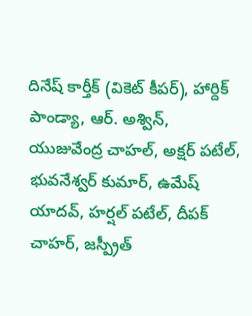దినేష్ కార్తీక్ (వికెట్ కీపర్), హార్దిక్ పాండ్యా, ఆర్. అశ్విన్, యుజువేంద్ర చాహల్, అక్షర్ పటేల్, భువనేశ్వర్ కుమార్, ఉమేష్ యాదవ్, హర్షల్ పటేల్, దీపక్ చాహర్, జస్ప్రీత్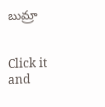బుమ్రా


Click it and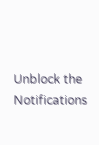Unblock the Notifications